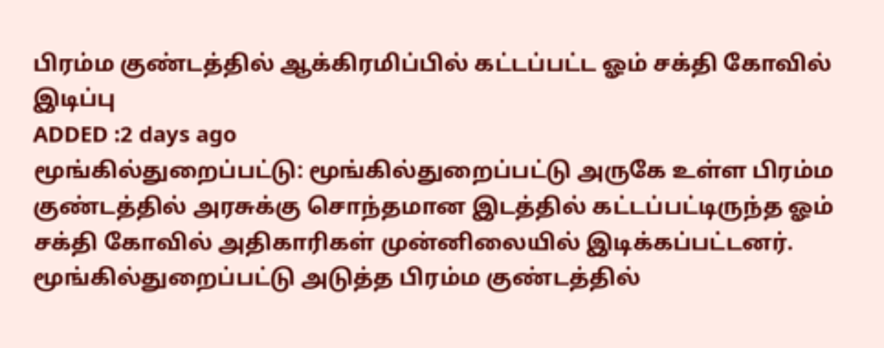பிரம்ம குண்டத்தில் ஆக்கிரமிப்பில் கட்டப்பட்ட ஓம் சக்தி கோவில் இடிப்பு
ADDED :2 days ago
மூங்கில்துறைப்பட்டு: மூங்கில்துறைப்பட்டு அருகே உள்ள பிரம்ம குண்டத்தில் அரசுக்கு சொந்தமான இடத்தில் கட்டப்பட்டிருந்த ஓம் சக்தி கோவில் அதிகாரிகள் முன்னிலையில் இடிக்கப்பட்டனர்.
மூங்கில்துறைப்பட்டு அடுத்த பிரம்ம குண்டத்தில்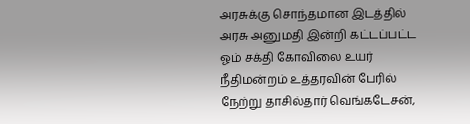அரசுக்கு சொந்தமான இடத்தில் அரசு அனுமதி இன்றி கட்டப்பட்ட ஓம் சக்தி கோவிலை உயர் நீதிமன்றம் உத்தரவின் பேரில் நேற்று தாசில்தார் வெங்கடேசன்,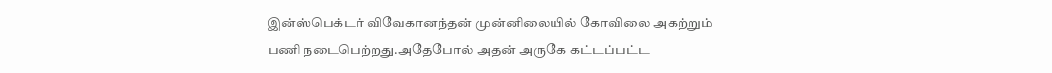இன்ஸ்பெக்டர் விவேகானந்தன் முன்னிலையில் கோவிலை அகற்றும் பணி நடைபெற்றது.அதேபோல் அதன் அருகே கட்டப்பட்ட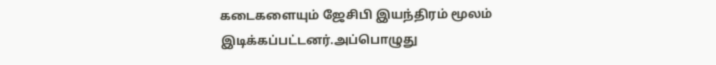கடைகளையும் ஜேசிபி இயந்திரம் மூலம் இடிக்கப்பட்டனர்.அப்பொழுது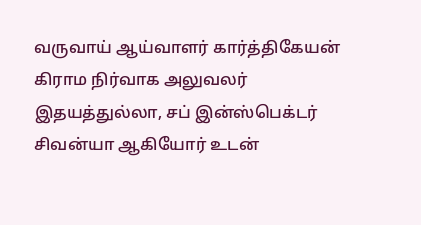வருவாய் ஆய்வாளர் கார்த்திகேயன் கிராம நிர்வாக அலுவலர் இதயத்துல்லா, சப் இன்ஸ்பெக்டர் சிவன்யா ஆகியோர் உடன்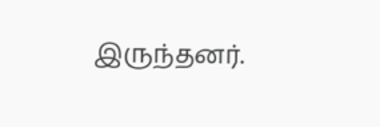இருந்தனர்.